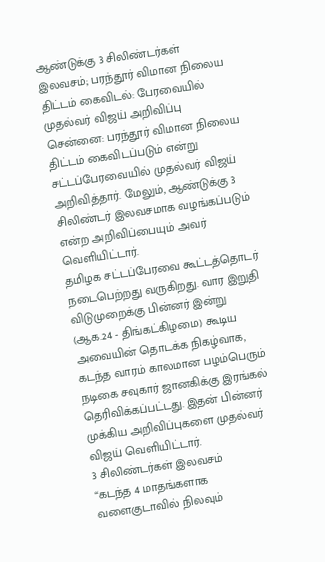ஆண்டுக்கு 3 சிலிண்டர்கள் இலவசம்; பரந்தூர் விமான நிலைய திட்டம் கைவிடல்: பேரவையில் முதல்வர் விஜய் அறிவிப்பு
சென்னை: பரந்தூர் விமான நிலைய திட்டம் கைவிடப்படும் என்று சட்டப்பேரவையில் முதல்வர் விஜய் அறிவித்தார். மேலும், ஆண்டுக்கு 3 சிலிண்டர் இலவசமாக வழங்கப்படும் என்ற அறிவிப்பையும் அவர் வெளியிட்டார்.
தமிழக சட்டப்பேரவை கூட்டத்தொடர் நடைபெற்றது வருகிறது. வார இறுதி விடுமுறைக்கு பின்னர் இன்று (ஆக.24 - திங்கட்கிழமை) கூடிய அவையின் தொடக்க நிகழ்வாக, கடந்த வாரம் காலமான பழம்பெரும் நடிகை சவுகார் ஜானகிக்கு இரங்கல் தெரிவிக்கப்பட்டது. இதன் பின்னர் முக்கிய அறிவிப்புகளை முதல்வர் விஜய் வெளியிட்டார்.
3 சிலிண்டர்கள் இலவசம்
“கடந்த 4 மாதங்களாக வளைகுடாவில் நிலவும்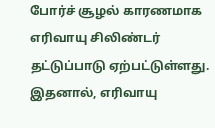போர்ச் சூழல் காரணமாக எரிவாயு சிலிண்டர் தட்டுப்பாடு ஏற்பட்டுள்ளது. இதனால், எரிவாயு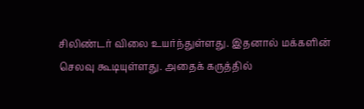சிலிண்டர் விலை உயர்ந்துள்ளது. இதனால் மக்களின் செலவு கூடியுள்ளது. அதைக் கருத்தில்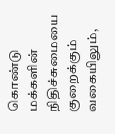கொண்டு மக்களின் நிதிச்சுமையை குறைக்கும் வகையிலும்,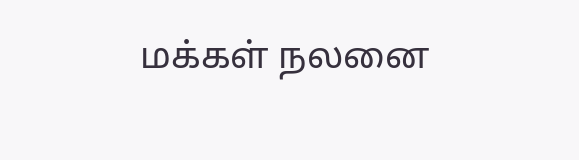மக்கள் நலனை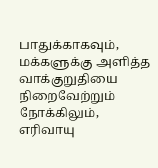பாதுக்காகவும், மக்களுக்கு அளித்த வாக்குறுதியை நிறைவேற்றும் நோக்கிலும், எரிவாயு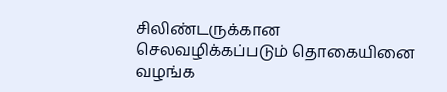சிலிண்டருக்கான செலவழிக்கப்படும் தொகையினை வழங்க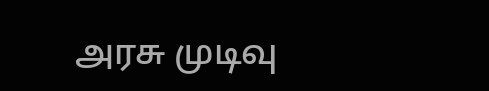அரசு முடிவு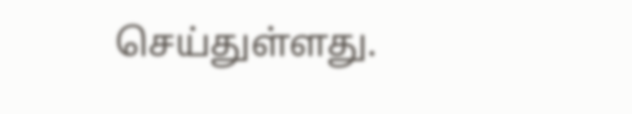செய்துள்ளது.